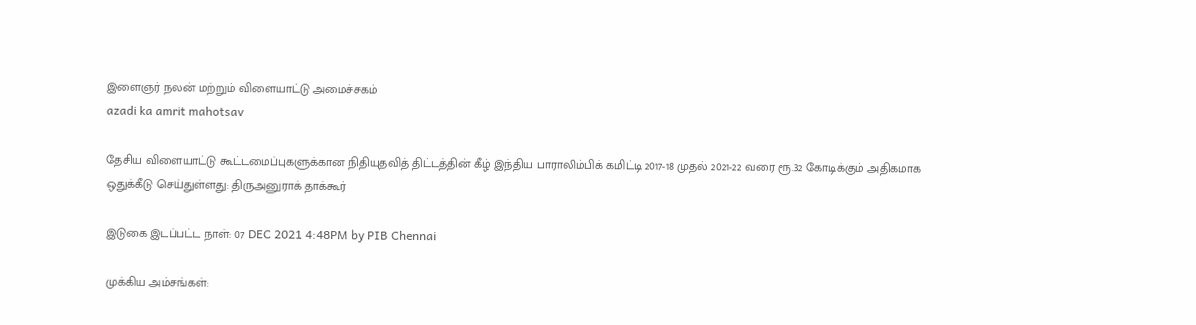இளைஞர் நலன் மற்றும் விளையாட்டு அமைச்சகம்
azadi ka amrit mahotsav

தேசிய விளையாட்டு கூட்டமைப்புகளுக்கான நிதியுதவித் திட்டத்தின் கீழ் இந்திய பாராலிம்பிக் கமிட்டி 2017-18 முதல் 2021-22 வரை ரூ.32 கோடிக்கும் அதிகமாக ஒதுக்கீடு செய்துள்ளது: திருஅனுராக் தாக்கூர்

இடுகை இடப்பட்ட நாள்: 07 DEC 2021 4:48PM by PIB Chennai

முக்கிய அம்சங்கள்: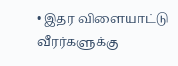• இதர விளையாட்டு வீரர்களுக்கு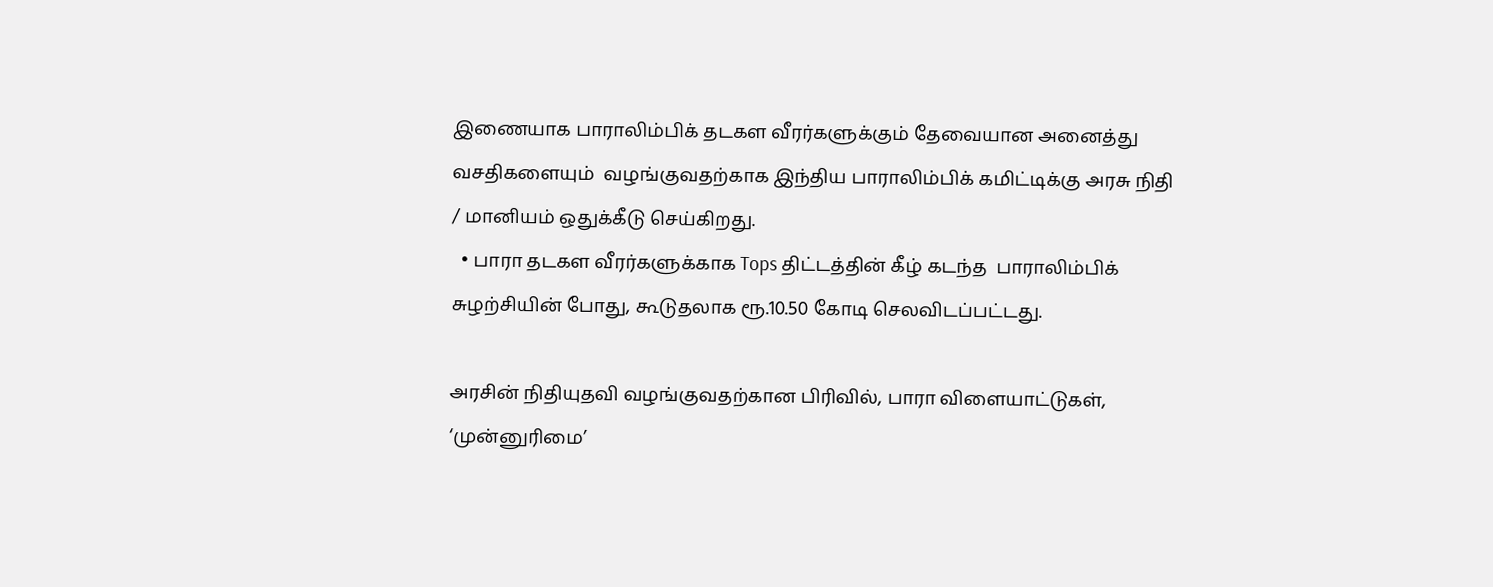இணையாக பாராலிம்பிக் தடகள வீரர்களுக்கும் தேவையான அனைத்து வசதிகளையும்  வழங்குவதற்காக இந்திய பாராலிம்பிக் கமிட்டிக்கு அரசு நிதி / மானியம் ஒதுக்கீடு செய்கிறது.
  • பாரா தடகள வீரர்களுக்காக Tops திட்டத்தின் கீழ் கடந்த  பாராலிம்பிக் சுழற்சியின் போது, கூடுதலாக ரூ.10.50 கோடி செலவிடப்பட்டது.

அரசின் நிதியுதவி வழங்குவதற்கான பிரிவில், பாரா விளையாட்டுகள், ‘முன்னுரிமை’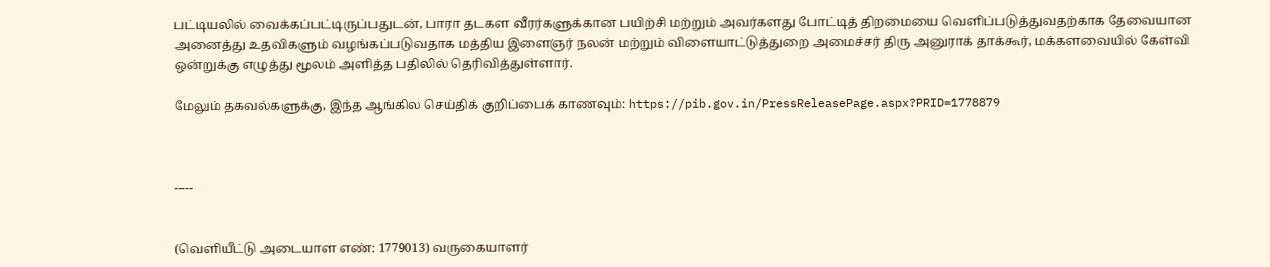பட்டியலில் வைக்கப்பட்டிருப்பதுடன், பாரா தடகள வீரர்களுக்கான பயிற்சி மற்றும் அவர்களது போட்டித் திறமையை வெளிப்படுத்துவதற்காக தேவையான அனைத்து உதவிகளும் வழங்கப்படுவதாக மத்திய இளைஞர் நலன் மற்றும் விளையாட்டுத்துறை அமைச்சர் திரு அனுராக் தாக்கூர், மக்களவையில் கேள்வி ஒன்றுக்கு எழுத்து மூலம் அளித்த பதிலில் தெரிவித்துள்ளார்.

மேலும் தகவல்களுக்கு, இந்த ஆங்கில செய்திக் குறிப்பைக் காணவும்: https://pib.gov.in/PressReleasePage.aspx?PRID=1778879



-----


(வெளியீட்டு அடையாள எண்: 1779013) வருகையாளர்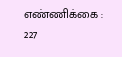எண்ணிக்கை : 227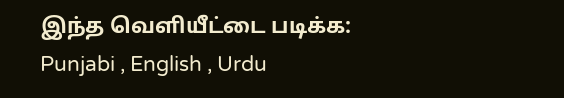இந்த வெளியீட்டை படிக்க: Punjabi , English , Urdu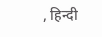, हिन्दी